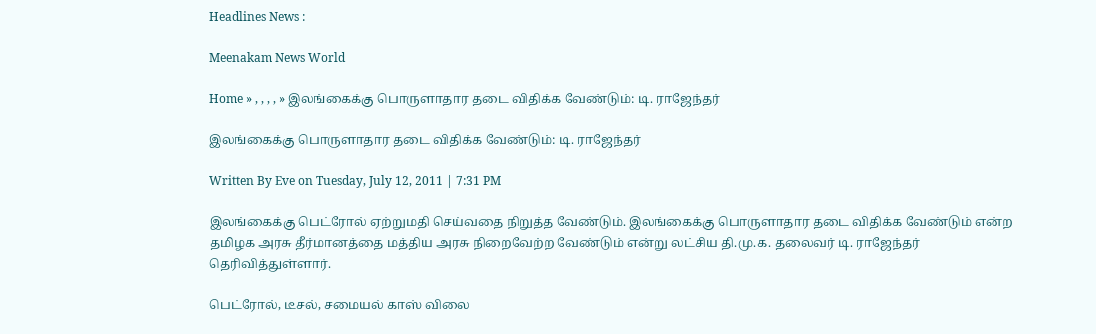Headlines News :

Meenakam News World

Home » , , , , » இலங்கைக்கு பொருளாதார தடை விதிக்க வேண்டும்: டி. ராஜேந்தர்

இலங்கைக்கு பொருளாதார தடை விதிக்க வேண்டும்: டி. ராஜேந்தர்

Written By Eve on Tuesday, July 12, 2011 | 7:31 PM

இலங்கைக்கு பெட்ரோல் ஏற்றுமதி செய்வதை நிறுத்த வேண்டும். இலங்கைக்கு பொருளாதார தடை விதிக்க வேண்டும் என்ற தமிழக அரசு தீர்மானத்தை மத்திய அரசு நிறைவேற்ற வேண்டும் என்று லட்சிய தி.மு.க. தலைவர் டி. ராஜேந்தர் தெரிவித்துள்ளார்.

பெட்ரோல், டீசல், சமையல் காஸ் விலை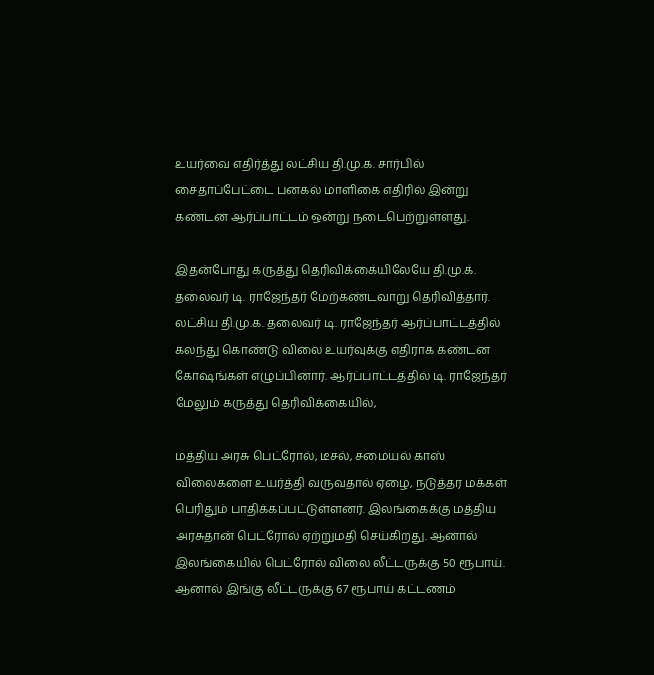உயர்வை எதிர்த்து லட்சிய தி.மு.க. சார்பில் சைதாப்பேட்டை பனகல் மாளிகை எதிரில் இன்று கண்டன ஆர்ப்பாட்டம் ஒன்று நடைபெற்றுள்ளது.

இதன்போது கருத்து தெரிவிக்கையிலேயே தி.மு.க. தலைவர் டி. ராஜேந்தர் மேற்கண்டவாறு தெரிவித்தார். லட்சிய தி.மு.க. தலைவர் டி. ராஜேந்தர் ஆர்ப்பாட்டத்தில் கலந்து கொண்டு விலை உயர்வுக்கு எதிராக கண்டன கோஷங்கள் எழுப்பினார். ஆர்ப்பாட்டத்தில் டி. ராஜேந்தர் மேலும் கருத்து தெரிவிக்கையில்,

மத்திய அரசு பெட்ரோல், டீசல், சமையல் காஸ் விலைகளை உயர்த்தி வருவதால் ஏழை, நடுத்தர மக்கள் பெரிதும் பாதிக்கப்பட்டுள்ளனர். இலங்கைக்கு மத்திய அரசுதான் பெட்ரோல் ஏற்றுமதி செய்கிறது. ஆனால் இலங்கையில் பெட்ரோல் விலை லீட்டருக்கு 50 ரூபாய். ஆனால் இங்கு லீட்டருக்கு 67 ரூபாய் கட்டணம்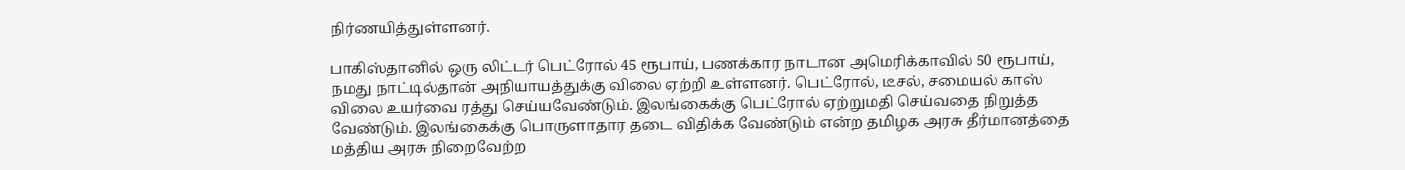நிர்ணயித்துள்ளனர்.

பாகிஸ்தானில் ஒரு லிட்டர் பெட்ரோல் 45 ரூபாய், பணக்கார நாடான அமெரிக்காவில் 50 ரூபாய், நமது நாட்டில்தான் அநியாயத்துக்கு விலை ஏற்றி உள்ளனர். பெட்ரோல், டீசல், சமையல் காஸ் விலை உயர்வை ரத்து செய்யவேண்டும். இலங்கைக்கு பெட்ரோல் ஏற்றுமதி செய்வதை நிறுத்த வேண்டும். இலங்கைக்கு பொருளாதார தடை விதிக்க வேண்டும் என்ற தமிழக அரசு தீர்மானத்தை மத்திய அரசு நிறைவேற்ற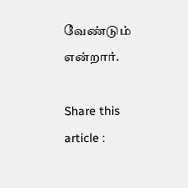வேண்டும் என்றார்.

Share this article :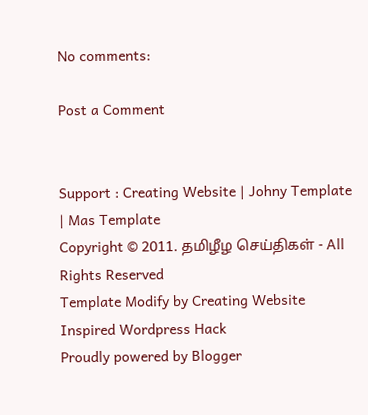No comments:

Post a Comment


Support : Creating Website | Johny Template | Mas Template
Copyright © 2011. தமிழீழ செய்திகள் - All Rights Reserved
Template Modify by Creating Website Inspired Wordpress Hack
Proudly powered by Blogger